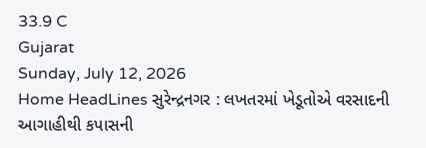33.9 C
Gujarat
Sunday, July 12, 2026
Home HeadLines સુરેન્દ્રનગર : લખતરમાં ખેડૂતોએ વરસાદની આગાહીથી કપાસની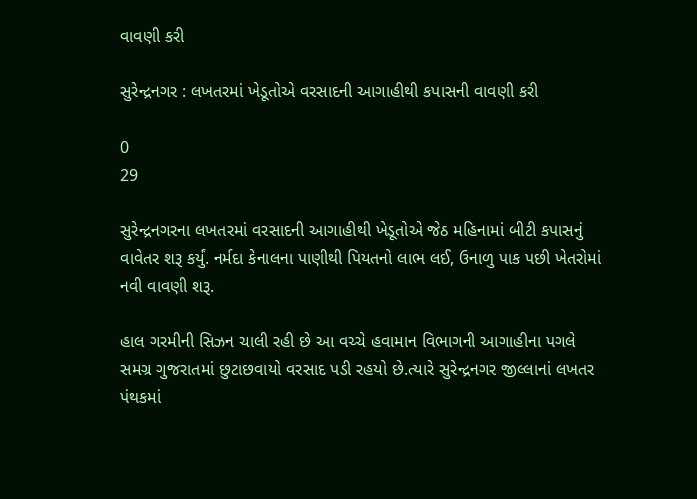વાવણી કરી

સુરેન્દ્રનગર : લખતરમાં ખેડૂતોએ વરસાદની આગાહીથી કપાસની વાવણી કરી

0
29

સુરેન્દ્રનગરના લખતરમાં વરસાદની આગાહીથી ખેડૂતોએ જેઠ મહિનામાં બીટી કપાસનું વાવેતર શરૂ કર્યું. નર્મદા કેનાલના પાણીથી પિયતનો લાભ લઈ, ઉનાળુ પાક પછી ખેતરોમાં નવી વાવણી શરૂ.

હાલ ગરમીની સિઝન ચાલી રહી છે આ વચ્ચે હવામાન વિભાગની આગાહીના પગલે સમગ્ર ગુજરાતમાં છુટાછવાયો વરસાદ પડી રહયો છે.ત્યારે સુરેન્દ્રનગર જીલ્લાનાં લખતર પંથકમાં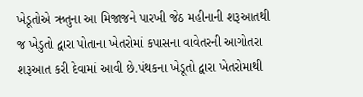ખેડૂતોએ ઋતુના આ મિજાજને પારખી જેઠ મહીનાની શરૂઆતથી જ ખેડુતો દ્વારા પોતાના ખેતરોમાં કપાસના વાવેતરની આગોતરા શરૂઆત કરી દેવામાં આવી છે.પંથકના ખેડૂતો દ્વારા ખેતરોમાથી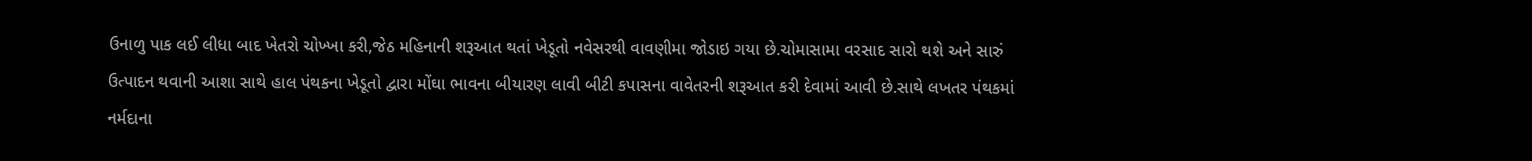ઉનાળુ પાક લઈ લીધા બાદ ખેતરો ચોખ્ખા કરી,જેઠ મહિનાની શરૂઆત થતાં ખેડૂતો નવેસરથી વાવણીમા જોડાઇ ગયા છે.ચોમાસામા વરસાદ સારો થશે અને સારું ઉત્પાદન થવાની આશા સાથે હાલ પંથકના ખેડૂતો દ્વારા મોંઘા ભાવના બીયારણ લાવી બીટી કપાસના વાવેતરની શરૂઆત કરી દેવામાં આવી છે.સાથે લખતર પંથકમાં નર્મદાના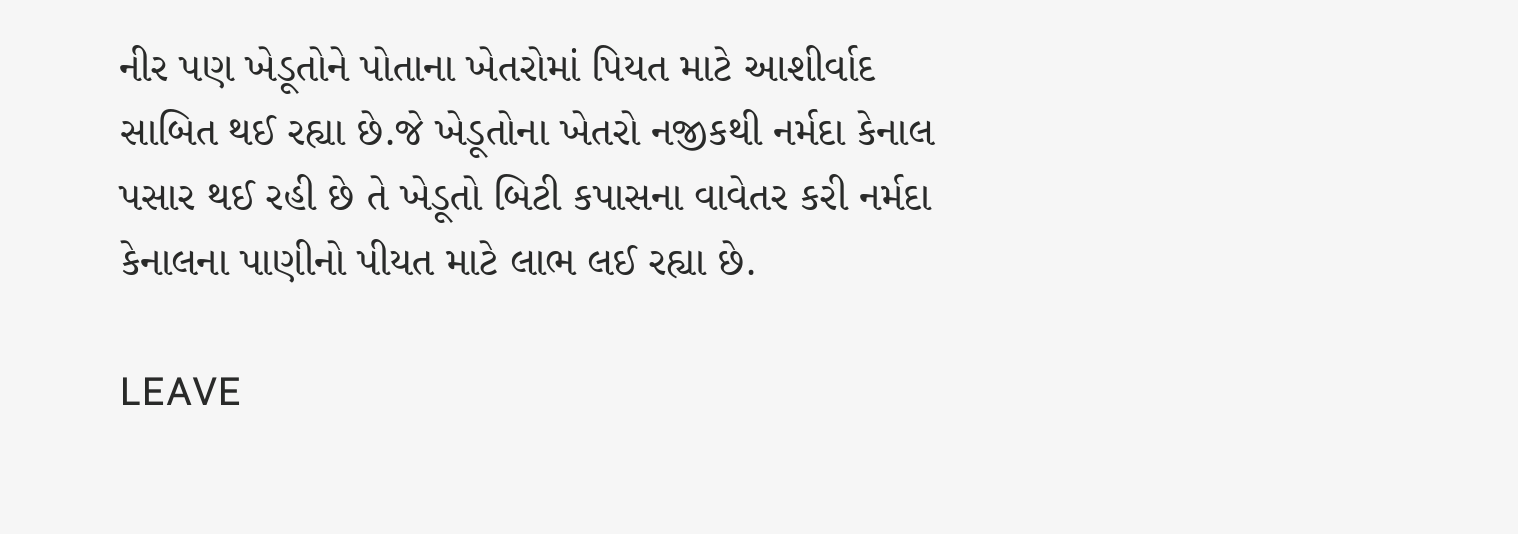નીર પણ ખેડૂતોને પોતાના ખેતરોમાં પિયત માટે આશીર્વાદ સાબિત થઈ રહ્યા છે.જે ખેડૂતોના ખેતરો નજીકથી નર્મદા કેનાલ પસાર થઈ રહી છે તે ખેડૂતો બિટી કપાસના વાવેતર કરી નર્મદા કેનાલના પાણીનો પીયત માટે લાભ લઈ રહ્યા છે.

LEAVE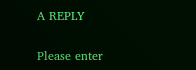A REPLY

Please enter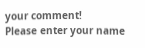your comment!
Please enter your name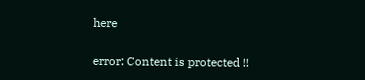here

error: Content is protected !!